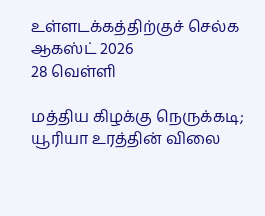உள்ளடக்கத்திற்குச் செல்க
ஆகஸ்ட் 2026
28 வெள்ளி

மத்திய கிழக்கு நெருக்கடி; யூரியா உரத்தின் விலை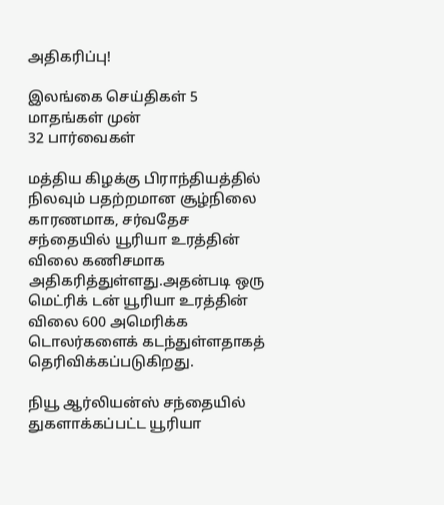அதிகரிப்பு!

இலங்கை செய்திகள் 5 மாதங்கள் முன்
32 பார்வைகள்

மத்திய கிழக்கு பிராந்தியத்தில் நிலவும் பதற்றமான சூழ்நிலை காரணமாக, சர்வதேச சந்தையில் யூரியா உரத்தின் விலை கணிசமாக அதிகரித்துள்ளது.அதன்படி ஒரு மெட்ரிக் டன் யூரியா உரத்தின் விலை 600 அமெரிக்க டொலர்களைக் கடந்துள்ளதாகத் தெரிவிக்கப்படுகிறது.

நியூ ஆர்லியன்ஸ் சந்தையில் துகளாக்கப்பட்ட யூரியா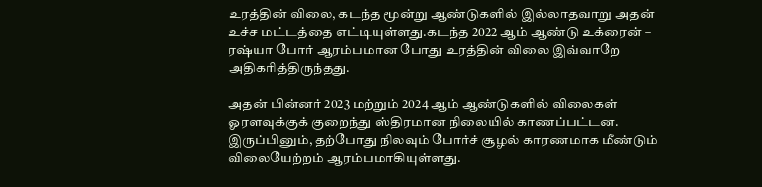உரத்தின் விலை, கடந்த மூன்று ஆண்டுகளில் இல்லாதவாறு அதன் உச்ச மட்டத்தை எட்டியுள்ளது.கடந்த 2022 ஆம் ஆண்டு உக்ரைன் – ரஷ்யா போர் ஆரம்பமான போது உரத்தின் விலை இவ்வாறே அதிகரித்திருந்தது.

அதன் பின்னர் 2023 மற்றும் 2024 ஆம் ஆண்டுகளில் விலைகள் ஓரளவுக்குக் குறைந்து ஸ்திரமான நிலையில் காணப்பட்டன. இருப்பினும், தற்போது நிலவும் போர்ச் சூழல் காரணமாக மீண்டும் விலையேற்றம் ஆரம்பமாகியுள்ளது.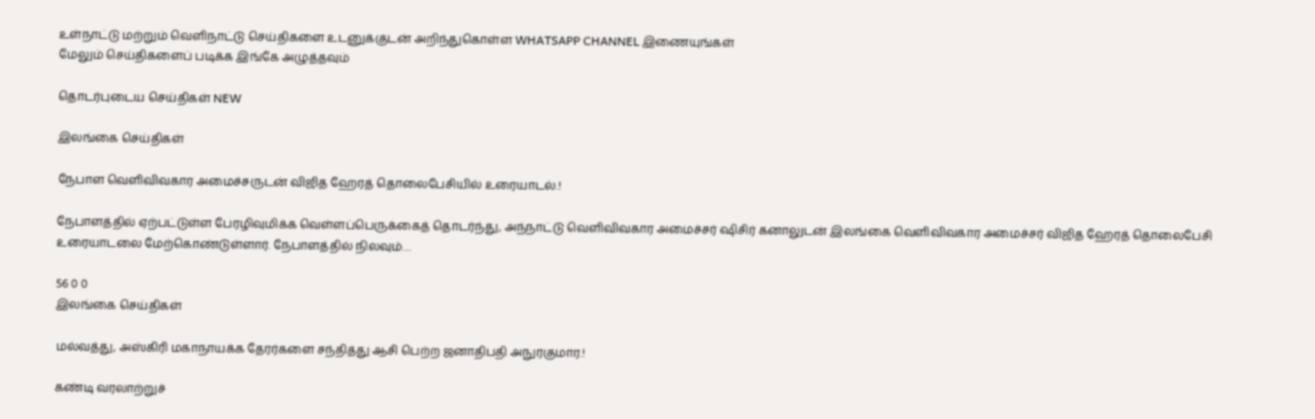உள்நாட்டு மற்றும் வெளிநாட்டு செய்திகளை உடனுக்குடன் அறிந்துகொள்ள WHATSAPP CHANNEL இணையுங்கள்
மேலும் செய்திகளைப் படிக்க இங்கே அழுத்தவும்

தொடர்புடைய செய்திகள் NEW

இலங்கை செய்திகள்

நேபாள வெளிவிவகார அமைச்சருடன் விஜித ஹேரத் தொலைபேசியில் உரையாடல்.!

நேபாளத்தில் ஏற்பட்டுள்ள பேரழிவுமிக்க வெள்ளப்பெருக்கைத் தொடர்ந்து, அந்நாட்டு வெளிவிவகார அமைச்சர் ஷிசிர் கனாலுடன் இலங்கை வெளிவிவகார அமைச்சர் விஜித ஹேரத் தொலைபேசி உரையாடலை மேற்கொண்டுள்ளார். நேபாளத்தில் நிலவும்…

56 0 0
இலங்கை செய்திகள்

மல்வத்து, அஸ்கிரி மகாநாயக்க தேரர்களை சந்தித்து ஆசி பெற்ற ஜனாதிபதி அநுரகுமார.!

கண்டி வரலாற்றுச்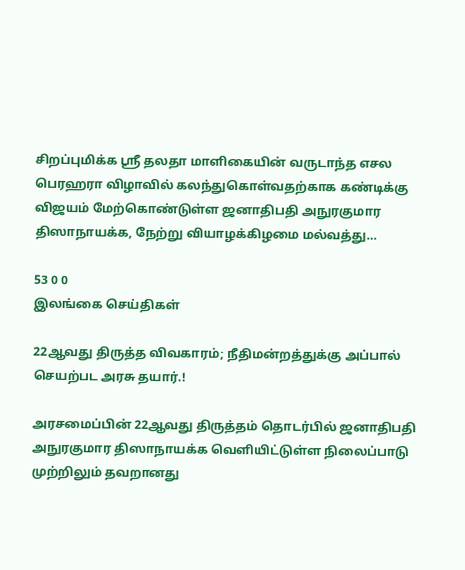சிறப்புமிக்க ஸ்ரீ தலதா மாளிகையின் வருடாந்த எசல பெரஹரா விழாவில் கலந்துகொள்வதற்காக கண்டிக்கு விஜயம் மேற்கொண்டுள்ள ஜனாதிபதி அநுரகுமார திஸாநாயக்க, நேற்று வியாழக்கிழமை மல்வத்து…

53 0 0
இலங்கை செய்திகள்

22ஆவது திருத்த விவகாரம்; நீதிமன்றத்துக்கு அப்பால் செயற்பட அரசு தயார்.!

அரசமைப்பின் 22ஆவது திருத்தம் தொடர்பில் ஜனாதிபதி அநுரகுமார திஸாநாயக்க வெளியிட்டுள்ள நிலைப்பாடு முற்றிலும் தவறானது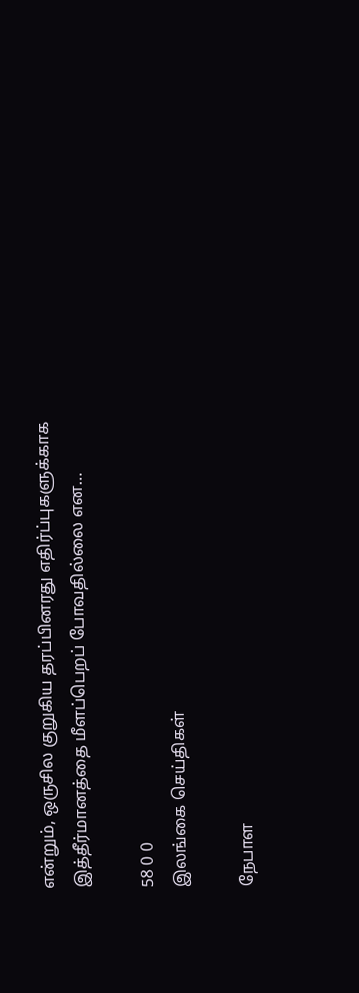என்றும், ஒருசில குறுகிய தரப்பினரது எதிர்ப்புகளுக்காக இத்தீர்மானத்தை மீளப்பெறப் போவதில்லை என…

58 0 0
இலங்கை செய்திகள்

நேபாள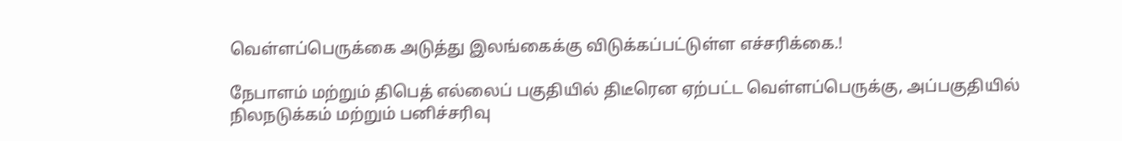வெள்ளப்பெருக்கை அடுத்து இலங்கைக்கு விடுக்கப்பட்டுள்ள எச்சரிக்கை.!

நேபாளம் மற்றும் திபெத் எல்லைப் பகுதியில் திடீரென ஏற்பட்ட வெள்ளப்பெருக்கு, அப்பகுதியில் நிலநடுக்கம் மற்றும் பனிச்சரிவு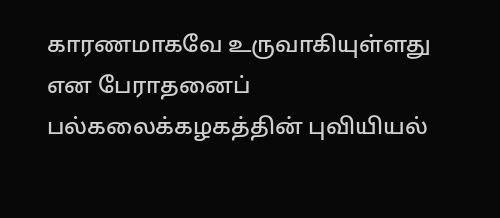காரணமாகவே உருவாகியுள்ளது என பேராதனைப் பல்கலைக்கழகத்தின் புவியியல்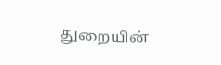துறையின்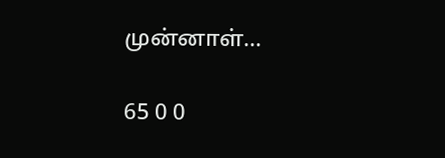முன்னாள்…

65 0 0